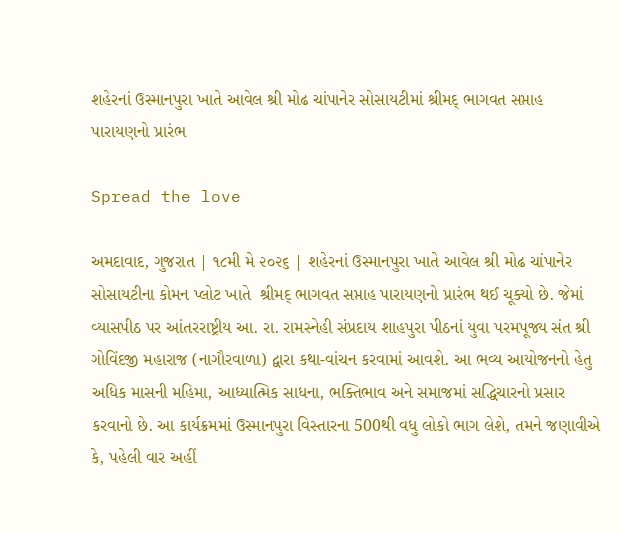શહેરનાં ઉસ્માનપુરા ખાતે આવેલ શ્રી મોઢ ચાંપાનેર સોસાયટીમાં શ્રીમદ્ ભાગવત સપ્તાહ પારાયણનો પ્રારંભ

Spread the love

અમદાવાદ, ગુજરાત | ૧૮મી મે ૨૦૨૬ | શહેરનાં ઉસ્માનપુરા ખાતે આવેલ શ્રી મોઢ ચાંપાનેર સોસાયટીના કોમન પ્લોટ ખાતે  શ્રીમદ્ ભાગવત સપ્તાહ પારાયણનો પ્રારંભ થઈ ચૂક્યો છે. જેમાં વ્યાસપીઠ પર આંતરરાષ્ટ્રીય આ. રા. રામસ્નેહી સંપ્રદાય શાહપુરા પીઠનાં યુવા પરમપૂજ્ય સંત શ્રી ગોવિંદજી મહારાજ (નાગૌરવાળા) દ્વારા કથા-વાંચન કરવામાં આવશે. આ ભવ્ય આયોજનનો હેતુ અધિક માસની મહિમા, આધ્યાત્મિક સાધના, ભક્તિભાવ અને સમાજમાં સદ્ધિચારનો પ્રસાર કરવાનો છે. આ કાર્યક્રમમાં ઉસ્માનપુરા વિસ્તારના 500થી વધુ લોકો ભાગ લેશે, તમને જણાવીએ કે, પહેલી વાર અહીં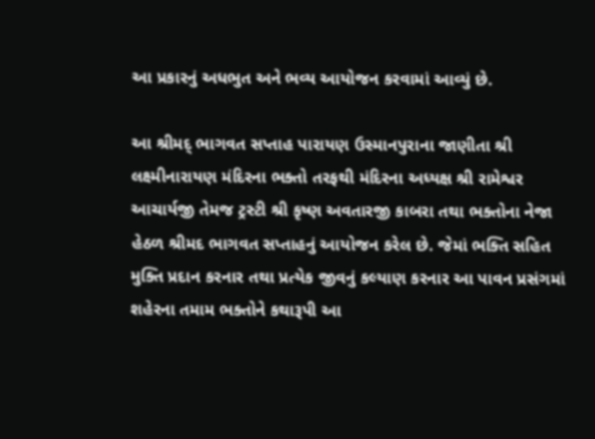આ પ્રકારનું અધભુત અને ભવ્ય આયોજન કરવામાં આવ્યું છે.

આ શ્રીમદ્ ભાગવત સપ્તાહ પારાયણ ઉસ્માનપુરાના જાણીતા શ્રી લક્ષ્મીનારાયણ મંદિરના ભક્તો તરફથી મંદિરના અધ્યક્ષ શ્રી રામેશ્વર આચાર્યજી તેમજ ટ્રસ્ટી શ્રી કૃષ્ણ અવતારજી કાબરા તથા ભક્તોના નેજા હેઠળ શ્રીમદ ભાગવત સપ્તાહનું આયોજન કરેલ છે. જેમાં ભક્તિ સહિત મુક્તિ પ્રદાન કરનાર તથા પ્રત્યેક જીવનું કલ્યાણ કરનાર આ પાવન પ્રસંગમાં શહેરના તમામ ભક્તોને કથારૂપી આ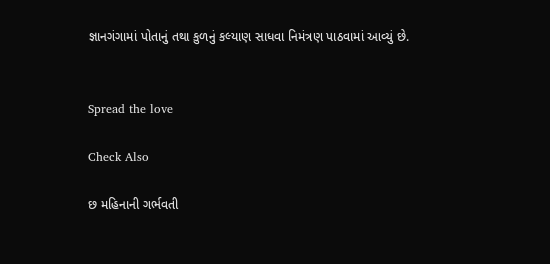જ્ઞાનગંગામાં પોતાનું તથા કુળનું કલ્યાણ સાધવા નિમંત્રણ પાઠવામાં આવ્યું છે.


Spread the love

Check Also

છ મહિનાની ગર્ભવતી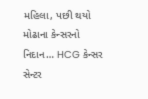મહિલા, પછી થયો મોઢાના કેન્સરનો નિદાન… HCG કેન્સર સેન્ટર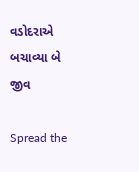વડોદરાએ બચાવ્યા બે જીવ

Spread the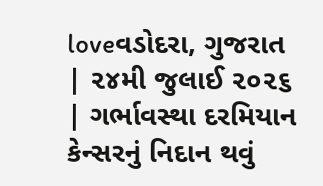loveવડોદરા, ગુજરાત | ૨૪મી જુલાઈ ૨૦૨૬ | ગર્ભાવસ્થા દરમિયાન કેન્સરનું નિદાન થવું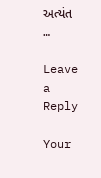અત્યંત …

Leave a Reply

Your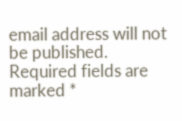email address will not be published. Required fields are marked *